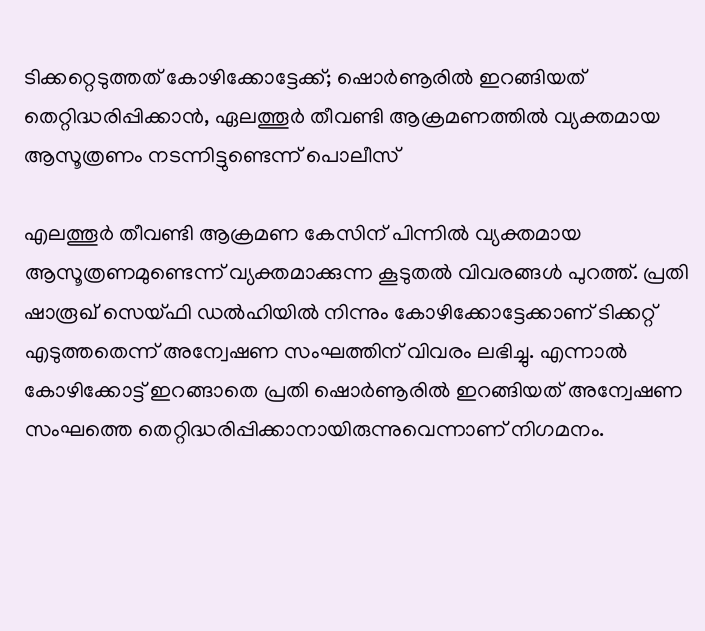ടിക്കറ്റെടുത്തത് കോഴിക്കോട്ടേക്ക്; ഷൊര്‍ണൂരിൽ ഇറങ്ങിയത് തെറ്റിദ്ധരിപ്പിക്കാന്‍, ഏലത്തൂര്‍ തീവണ്ടി ആക്രമണത്തില്‍ വ്യക്തമായ ആസൂത്രണം നടന്നിട്ടുണ്ടെന്ന് പൊലീസ്

എലത്തൂര്‍ തീവണ്ടി ആക്രമണ കേസിന് പിന്നില്‍ വ്യക്തമായ ആസൂത്രണമുണ്ടെന്ന് വ്യക്തമാക്കുന്ന കൂടുതല്‍ വിവരങ്ങള്‍ പുറത്ത്. പ്രതി ഷാരൂഖ് സെയ്ഫി ഡല്‍ഹിയില്‍ നിന്നും കോഴിക്കോട്ടേക്കാണ് ടിക്കറ്റ് എടുത്തതെന്ന് അന്വേഷണ സംഘത്തിന് വിവരം ലഭിച്ചു. എന്നാല്‍ കോഴിക്കോട്ട് ഇറങ്ങാതെ പ്രതി ഷൊര്‍ണൂരില്‍ ഇറങ്ങിയത് അന്വേഷണ സംഘത്തെ തെറ്റിദ്ധരിപ്പിക്കാനായിരുന്നുവെന്നാണ് നിഗമനം.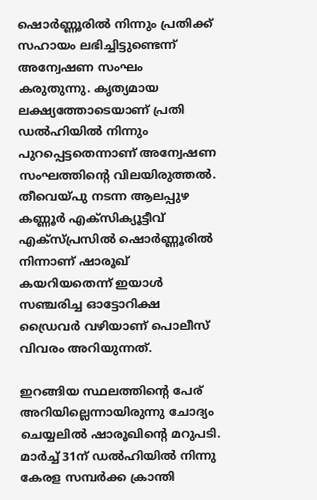ഷൊര്‍ണ്ണൂരില്‍ നിന്നും പ്രതിക്ക് സഹായം ലഭിച്ചിട്ടുണ്ടെന്ന് അന്വേഷണ സംഘം കരുതുന്നു. കൃത്യമായ ലക്ഷ്യത്തോടെയാണ് പ്രതി ഡല്‍ഹിയില്‍ നിന്നും പുറപ്പെട്ടതെന്നാണ് അന്വേഷണ സംഘത്തിന്റെ വിലയിരുത്തല്‍. തീവെയ്പു നടന്ന ആലപ്പുഴ കണ്ണൂര്‍ എക്സിക്യൂട്ടീവ് എക്സ്പ്രസില്‍ ഷൊര്‍ണ്ണൂരില്‍ നിന്നാണ് ഷാരൂഖ് കയറിയതെന്ന് ഇയാള്‍ സഞ്ചരിച്ച ഓട്ടോറിക്ഷ ഡ്രൈവര്‍ വഴിയാണ് പൊലീസ് വിവരം അറിയുന്നത്.

ഇറങ്ങിയ സ്ഥലത്തിന്റെ പേര് അറിയില്ലെന്നായിരുന്നു ചോദ്യം ചെയ്യലില്‍ ഷാരൂഖിന്റെ മറുപടി. മാര്‍ച്ച് 31ന് ഡല്‍ഹിയില്‍ നിന്നു കേരള സമ്പര്‍ക്ക ക്രാന്തി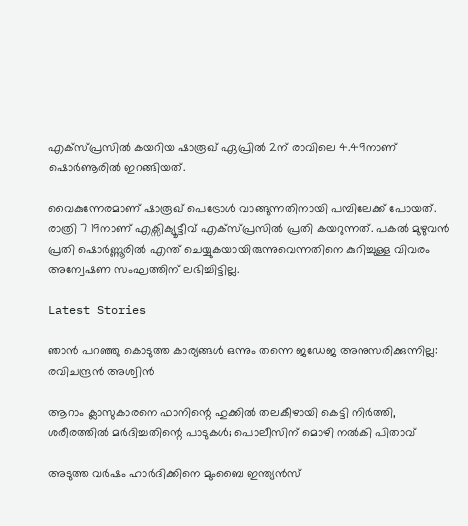എക്സ്പ്രസില്‍ കയറിയ ഷാരൂഖ് ഏപ്രില്‍ 2ന് രാവിലെ 4.49നാണ് ഷൊര്‍ണൂരില്‍ ഇറങ്ങിയത്.

വൈകുന്നേരമാണ് ഷാരൂഖ് പെട്രോള്‍ വാങ്ങുന്നതിനായി പമ്പിലേക്ക് പോയത്. രാത്രി 7 19നാണ് എക്സിക്യൂട്ടീവ് എക്സ്പ്രസില്‍ പ്രതി കയറുന്നത്. പകല്‍ മുഴുവന്‍ പ്രതി ഷൊര്‍ണ്ണൂരില്‍ എന്ത് ചെയ്യുകയായിരുന്നുവെന്നതിനെ കുറിച്ചുള്ള വിവരം അന്വേഷണ സംഘത്തിന് ലഭിച്ചിട്ടില്ല.

Latest Stories

ഞാൻ പറഞ്ഞു കൊടുത്ത കാര്യങ്ങൾ ഒന്നും തന്നെ ജഡേജ അനുസരിക്കുന്നില്ല: രവിചന്ദ്രൻ അശ്വിൻ

ആറാം ക്ലാസുകാരനെ ഫാനിന്റെ ഹുക്കിൽ തലകീഴായി കെട്ടി നിർത്തി, ശരീരത്തിൽ മർദിച്ചതിന്റെ പാടുകൾ; പൊലീസിന് മൊഴി നൽകി പിതാവ്

അടുത്ത വർഷം ഹാർദിക്കിനെ മുംബൈ ഇന്ത്യൻസ്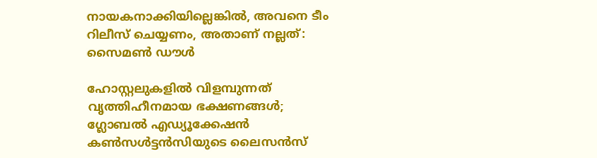നായകനാക്കിയില്ലെങ്കിൽ, അവനെ ടീം റിലീസ് ചെയ്യണം, അതാണ് നല്ലത്: സൈമൺ ഡൗൾ

ഹോസ്റ്റലുകളിൽ വിളമ്പുന്നത് വൃത്തിഹീനമായ ഭക്ഷണങ്ങൾ; ഗ്ലോബൽ എഡ്യൂക്കേഷൻ കൺസൾട്ടൻസിയുടെ ലൈസൻസ്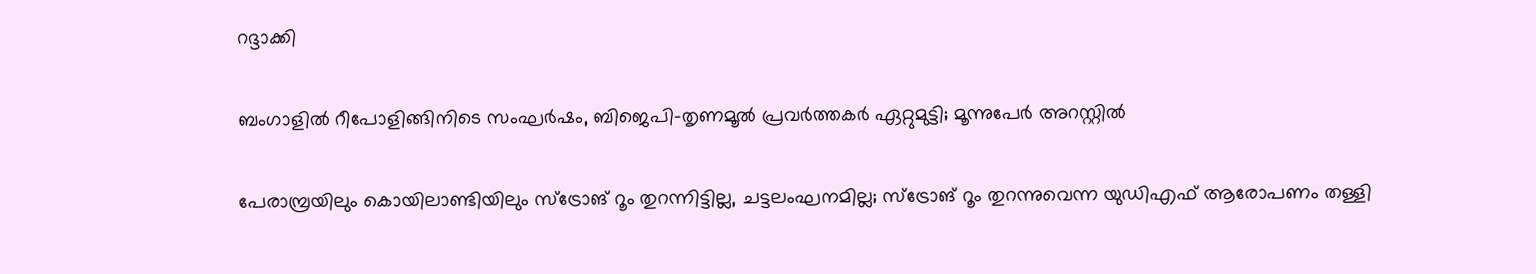റദ്ദാക്കി

ബംഗാളിൽ റീപോളിങ്ങിനിടെ സംഘർഷം, ബിജെപി-തൃണമൂൽ പ്രവർത്തകർ ഏറ്റുമുട്ടി; മൂന്നുപേർ അറസ്റ്റിൽ

പേരാമ്പ്രയിലും കൊയിലാണ്ടിയിലും സ്‌ട്രോങ് റൂം തുറന്നിട്ടില്ല, ചട്ടലംഘനമില്ല; സ്‌ട്രോങ് റൂം തുറന്നുവെന്ന യുഡിഎഫ് ആരോപണം തള്ളി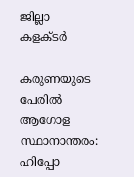ജില്ലാ കളക്ടർ

കരുണയുടെ പേരിൽ ആഗോള സ്ഥാനാന്തരം: ഹിപ്പോ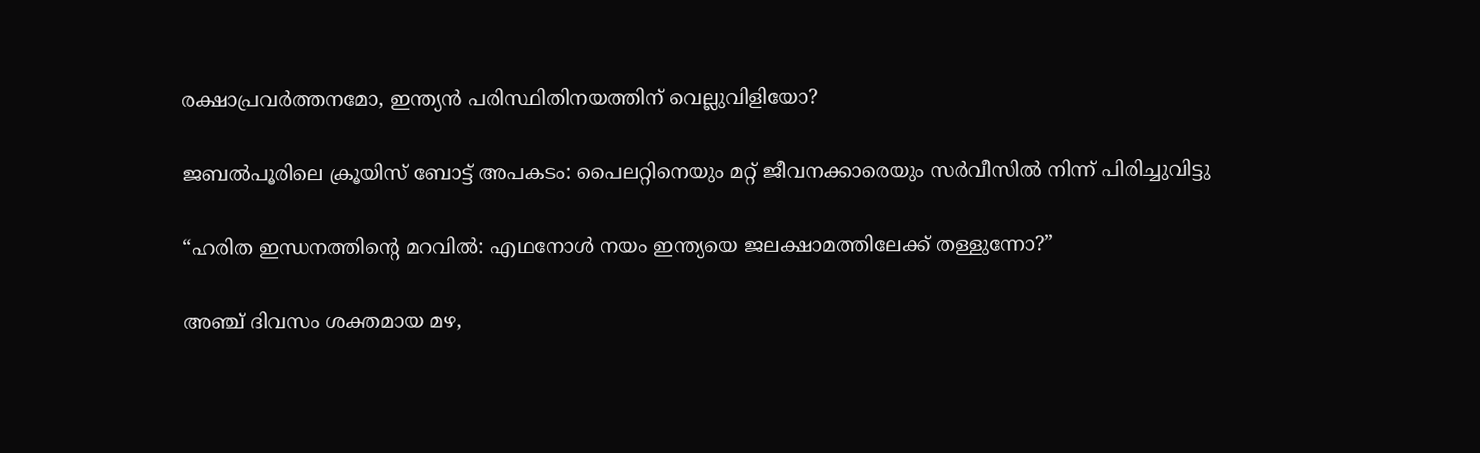രക്ഷാപ്രവർത്തനമോ, ഇന്ത്യൻ പരിസ്ഥിതിനയത്തിന് വെല്ലുവിളിയോ?

ജബൽപൂരിലെ ക്രൂയിസ് ബോട്ട് അപകടം: പൈലറ്റിനെയും മറ്റ് ജീവനക്കാരെയും സർവീസിൽ നിന്ന് പിരിച്ചുവിട്ടു

“ഹരിത ഇന്ധനത്തിന്റെ മറവിൽ: എഥനോൾ നയം ഇന്ത്യയെ ജലക്ഷാമത്തിലേക്ക് തള്ളുന്നോ?”

അഞ്ച് ദിവസം ശക്തമായ മഴ,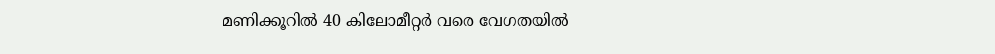മണിക്കൂറിൽ 40 കിലോമീറ്റർ വരെ വേഗതയിൽ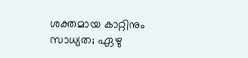ശക്തമായ കാറ്റിനും സാധ്യത; ഏഴു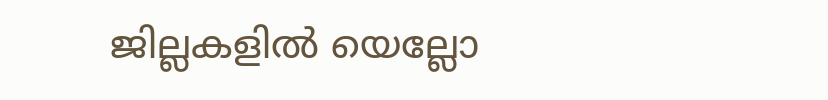ജില്ലകളിൽ യെല്ലോ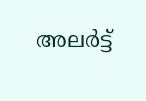അലർട്ട്